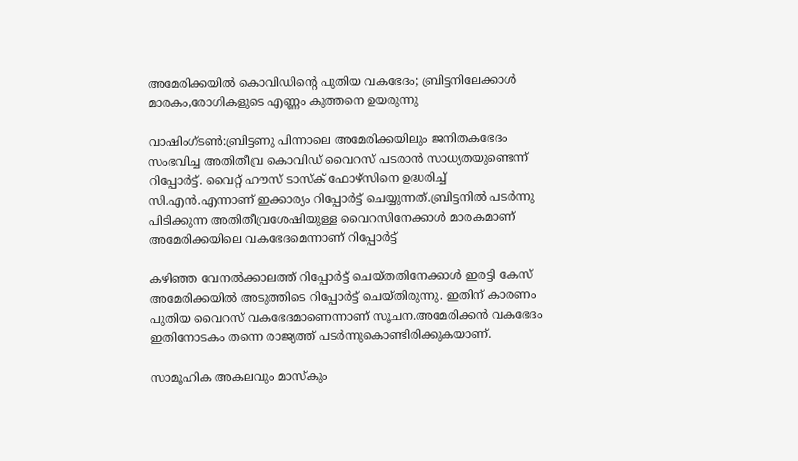അമേരിക്കയില്‍ കൊവിഡിന്റെ പുതിയ വകഭേദം; ബ്രിട്ടനിലേക്കാള്‍ മാരകം,രോഗികളുടെ എണ്ണം കുത്തനെ ഉയരുന്നു

വാഷിംഗ്ടണ്‍:ബ്രിട്ടണു പിന്നാലെ അമേരിക്കയിലും ജനിതകഭേദം സംഭവിച്ച അതിതീവ്ര കൊവിഡ് വൈറസ് പടരാന്‍ സാധ്യതയുണ്ടെന്ന് റിപ്പോര്‍ട്ട്. വൈറ്റ് ഹൗസ് ടാസ്‌ക് ഫോഴ്സിനെ ഉദ്ധരിച്ച് സി.എന്‍.എന്നാണ് ഇക്കാര്യം റിപ്പോര്‍ട്ട് ചെയ്യുന്നത്.ബ്രിട്ടനില്‍ പടര്‍ന്നു പിടിക്കുന്ന അതിതീവ്രശേഷിയുള്ള വൈറസിനേക്കാള്‍ മാരകമാണ് അമേരിക്കയിലെ വകഭേദമെന്നാണ് റിപ്പോര്‍ട്ട്

കഴിഞ്ഞ വേനല്‍ക്കാലത്ത് റിപ്പോര്‍ട്ട് ചെയ്തതിനേക്കാള്‍ ഇരട്ടി കേസ് അമേരിക്കയില്‍ അടുത്തിടെ റിപ്പോര്‍ട്ട് ചെയ്തിരുന്നു. ഇതിന് കാരണം പുതിയ വൈറസ് വകഭേദമാണെന്നാണ് സൂചന.അമേരിക്കന്‍ വകഭേദം ഇതിനോടകം തന്നെ രാജ്യത്ത് പടര്‍ന്നുകൊണ്ടിരിക്കുകയാണ്.

സാമൂഹിക അകലവും മാസ്‌കും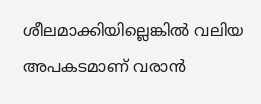ശീലമാക്കിയില്ലെങ്കില്‍ വലിയ അപകടമാണ് വരാന്‍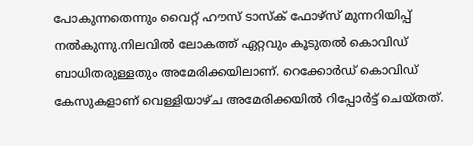പോകുന്നതെന്നും വൈറ്റ് ഹൗസ് ടാസ്‌ക് ഫോഴ്സ് മുന്നറിയിപ്പ് നല്‍കുന്നു.നിലവില്‍ ലോകത്ത് ഏറ്റവും കൂടുതല്‍ കൊവിഡ് ബാധിതരുള്ളതും അമേരിക്കയിലാണ്. റെക്കോര്‍ഡ് കൊവിഡ് കേസുകളാണ് വെള്ളിയാഴ്ച അമേരിക്കയില്‍ റിപ്പോര്‍ട്ട് ചെയ്തത്.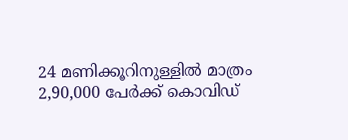24 മണിക്കൂറിനുള്ളില്‍ മാത്രം 2,90,000 പേര്‍ക്ക് കൊവിഡ്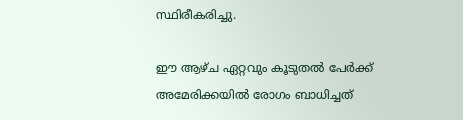സ്ഥിരീകരിച്ചു.

ഈ ആഴ്ച ഏറ്റവും കൂടുതല്‍ പേര്‍ക്ക് അമേരിക്കയില്‍ രോഗം ബാധിച്ചത്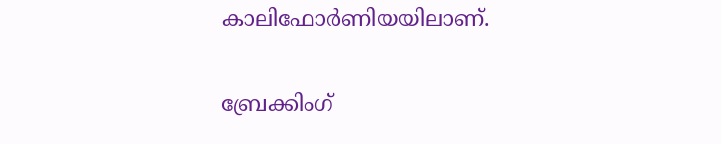കാലിഫോര്‍ണിയയിലാണ്.

ബ്രേക്കിംഗ്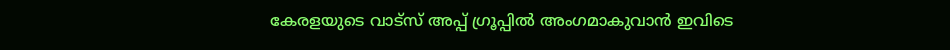കേരളയുടെ വാട്സ് അപ്പ് ഗ്രൂപ്പിൽ അംഗമാകുവാൻ ഇവിടെ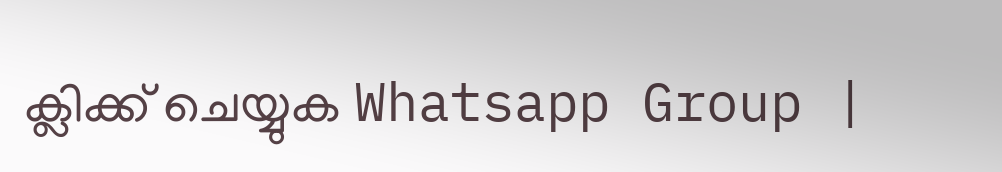ക്ലിക്ക് ചെയ്യുക Whatsapp Group |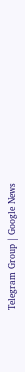Telegram Group | Google News